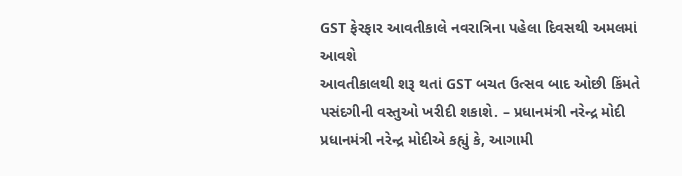GST ફેરફાર આવતીકાલે નવરાત્રિના પહેલા દિવસથી અમલમાં આવશે
આવતીકાલથી શરૂ થતાં GST બચત ઉત્સવ બાદ ઓછી કિંમતે પસંદગીની વસ્તુઓ ખરીદી શકાશે. – પ્રધાનમંત્રી નરેન્દ્ર મોદી
પ્રધાનમંત્રી નરેન્દ્ર મોદીએ કહ્યું કે, આગામી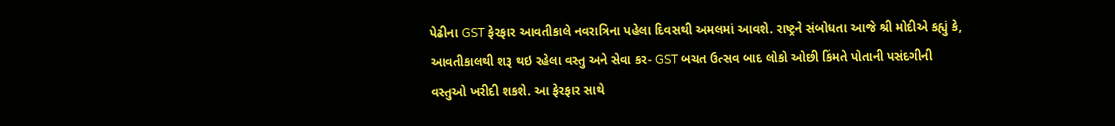પેઢીના GST ફેરફાર આવતીકાલે નવરાત્રિના પહેલા દિવસથી અમલમાં આવશે. રાષ્ટ્રને સંબોધતા આજે શ્રી મોદીએ કહ્યું કે, આવતીકાલથી શરૂ થઇ રહેલા વસ્તુ અને સેવા કર- GST બચત ઉત્સવ બાદ લોકો ઓછી કિંમતે પોતાની પસંદગીની વસ્તુઓ ખરીદી શકશે. આ ફેરફાર સાથે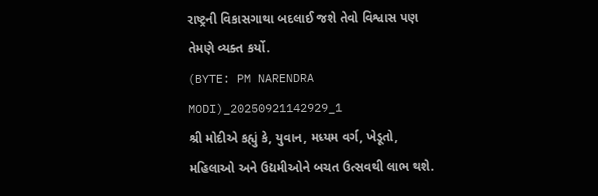રાષ્ટ્રની વિકાસગાથા બદલાઈ જશે તેવો વિશ્વાસ પણ તેમણે વ્યક્ત કર્યો.
(BYTE: PM NARENDRA MODI)_20250921142929_1
શ્રી મોદીએ કહ્યું કે, યુવાન, મધ્યમ વર્ગ, ખેડૂતો, મહિલાઓ અને ઉદ્યમીઓને બચત ઉત્સવથી લાભ થશે.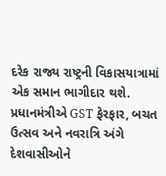દરેક રાજ્ય રાષ્ટ્રની વિકાસયાત્રામાં એક સમાન ભાગીદાર થશે. પ્રધાનમંત્રીએ GST ફેરફાર, બચત ઉત્સવ અને નવરાત્રિ અંગે દેશવાસીઓને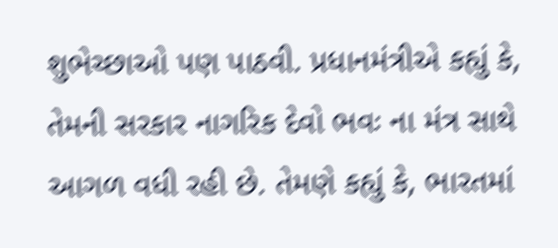શુભેચ્છાઓ પણ પાઠવી. પ્રધાનમંત્રીએ કહ્યું કે, તેમની સરકાર નાગરિક દેવો ભવઃ ના મંત્ર સાથે આગળ વધી રહી છે. તેમણે કહ્યું કે, ભારતમાં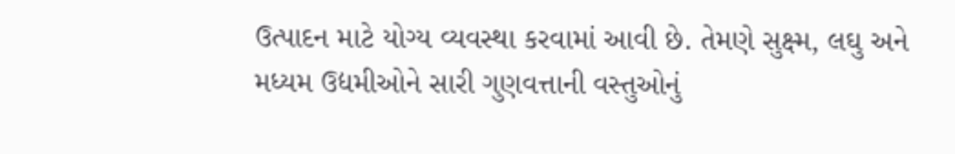ઉત્પાદન માટે યોગ્ય વ્યવસ્થા કરવામાં આવી છે. તેમણે સુક્ષ્મ, લઘુ અને મધ્યમ ઉદ્યમીઓને સારી ગુણવત્તાની વસ્તુઓનું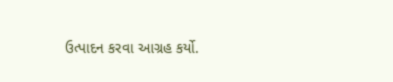ઉત્પાદન કરવા આગ્રહ કર્યો.